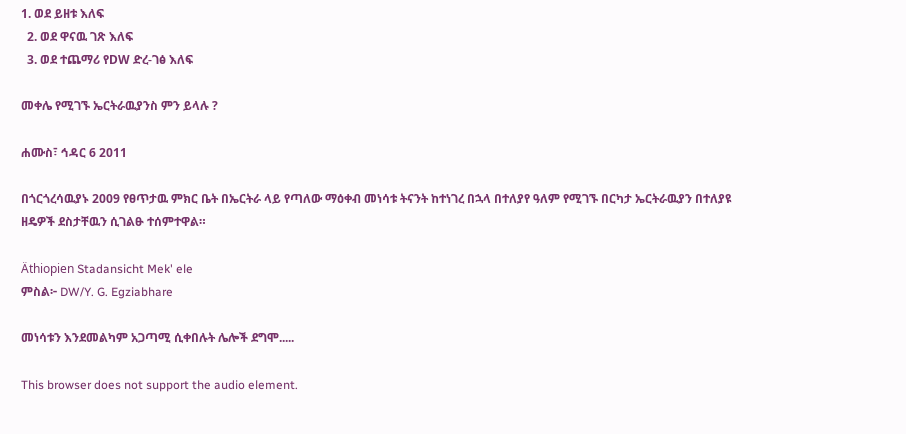1. ወደ ይዘቱ እለፍ
  2. ወደ ዋናዉ ገጽ እለፍ
  3. ወደ ተጨማሪ የDW ድረ-ገፅ እለፍ

መቀሌ የሚገኙ ኤርትራዉያንስ ምን ይላሉ ?

ሐሙስ፣ ኅዳር 6 2011

በጎርጎረሳዉያኑ 2009 የፀጥታዉ ምክር ቤት በኤርትራ ላይ የጣለው ማዕቀብ መነሳቱ ትናንት ከተነገረ በኋላ በተለያየ ዓለም የሚገኙ በርካታ ኤርትራዉያን በተለያዩ ዘዴዎች ደስታቸዉን ሲገልፁ ተሰምተዋል።

Äthiopien Stadansicht Mek' ele
ምስል፦ DW/Y. G. Egziabhare

መነሳቱን እንደመልካም አጋጣሚ ሲቀበሉት ሌሎች ደግሞ.....

This browser does not support the audio element.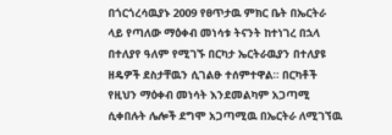በጎርጎረሳዉያኑ 2009 የፀጥታዉ ምክር ቤት በኤርትራ ላይ የጣለው ማዕቀብ መነሳቱ ትናንት ከተነገረ በኋላ በተለያየ ዓለም የሚገኙ በርካታ ኤርትራዉያን በተለያዩ ዘዴዎች ደስታቸዉን ሲገልፁ ተሰምተዋል። በርካቶች የዚህን ማዕቀብ መነሳት እንደመልካም አጋጣሚ ሲቀበሉት ሌሎች ደግሞ አጋጣሚዉ በኤርትራ ለሚገኘዉ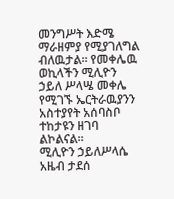መንግሥት እድሜ ማራዘምያ የሚያገለግል ብለዉታል። የመቀሌዉ ወኪላችን ሚሊዮን ኃይለ ሥላሤ መቀሌ የሚገኙ ኤርትራዉያንን አስተያየት አሰባስቦ ተከታዩን ዘገባ ልኮልናል።
ሚሊዮን ኃይለሥላሴ
አዜብ ታደሰ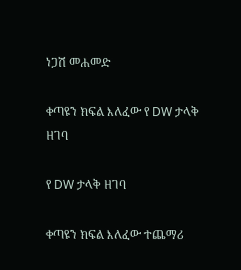ነጋሽ መሐመድ

ቀጣዩን ክፍል እለፈው የ DW ታላቅ ዘገባ

የ DW ታላቅ ዘገባ

ቀጣዩን ክፍል እለፈው ተጨማሪ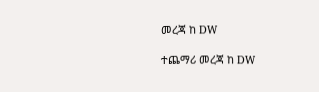መረጃ ከ DW

ተጨማሪ መረጃ ከ DW